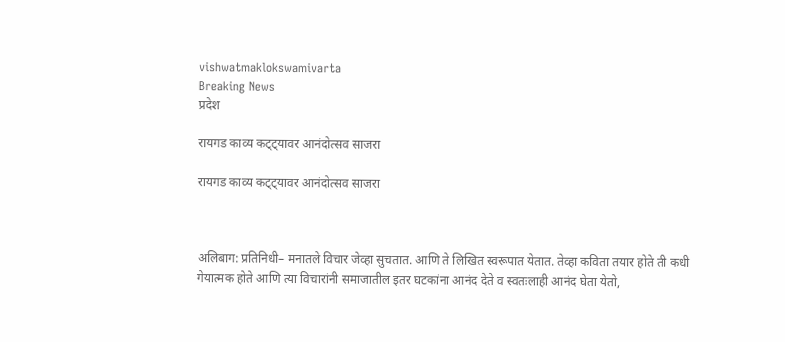vishwatmaklokswamivarta
Breaking News
प्रदेश

रायगड काव्य कट्ट्यावर आनंदोत्सव साजरा

रायगड काव्य कट्ट्यावर आनंदोत्सव साजरा



अलिबाग: प्रतिनिधी– मनातले विचार जेव्हा सुचतात. आणि ते लिखित स्वरूपात येतात. तेव्हा कविता तयार होते ती कधी गेयात्मक होते आणि त्या विचारांनी समाजातील इतर घटकांना आनंद देते व स्वतःलाही आनंद घेता येतो,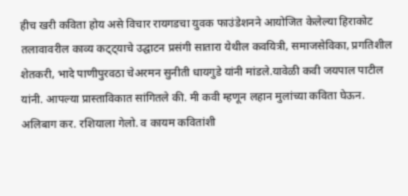हीच खरी कविता होय असे विचार रायगडचा युवक फाउंडेशनने आयोजित केलेल्या हिराकोट तलावावरील काव्य कट्ट्याचे उद्घाटन प्रसंगी सातारा येथील कवयित्री, समाजसेविका, प्रगतिशील शेतकरी, भादे पाणीपुरवठा चेअरमन सुनीती धायगुडे यांनी मांडले.यावेळी कवी जयपाल पाटील यांनी. आपल्या प्रास्ताविकात सांगितले की. मी कवी म्हणून लहान मुलांच्या कविता घेऊन. अलिबाग कर. रशियाला गेलो. व कायम कवितांशी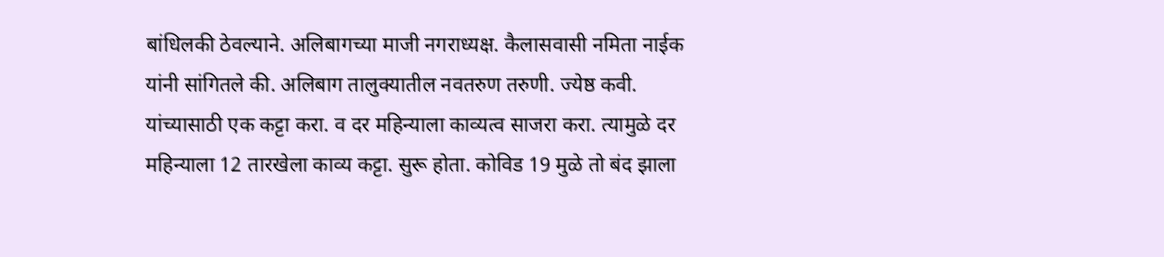बांधिलकी ठेवल्याने. अलिबागच्या माजी नगराध्यक्ष. कैलासवासी नमिता नाईक यांनी सांगितले की. अलिबाग तालुक्यातील नवतरुण तरुणी. ज्येष्ठ कवी. यांच्यासाठी एक कट्टा करा. व दर महिन्याला काव्यत्व साजरा करा. त्यामुळे दर महिन्याला 12 तारखेला काव्य कट्टा. सुरू होता. कोविड 19 मुळे तो बंद झाला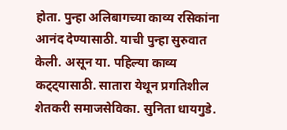होता. पुन्हा अलिबागच्या काव्य रसिकांना आनंद देण्यासाठी. याची पुन्हा सुरुवात केली. असून या. पहिल्या काव्य कट्ट्यासाठी. सातारा येथून प्रगतिशील शेतकरी समाजसेविका. सुनिता धायगुडे.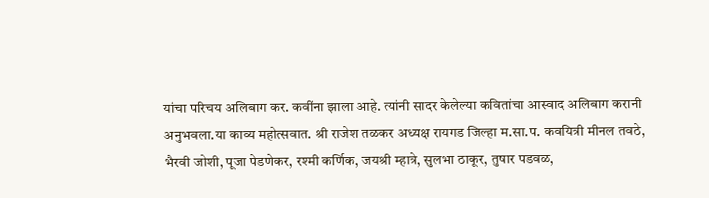यांचा परिचय अलिबाग कर. कवींना झाला आहे. त्यांनी सादर केलेल्या कवितांचा आस्वाद अलिबाग करानी अनुभवला.या काव्य महोत्सवात. श्री राजेश तळकर अध्यक्ष रायगड जिल्हा म.सा.प. कवयित्री मीनल तवठे, भैरवी जोशी, पूजा पेडणेकर, रश्मी कर्णिक, जयश्री म्हात्रे, सुलभा ठाकूर, तुषार पडवळ,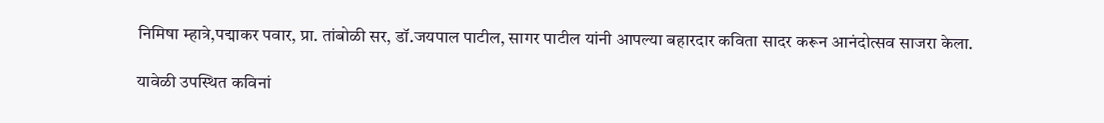निमिषा म्हात्रे,पद्माकर पवार, प्रा. तांबोळी सर, डॉ.जयपाल पाटील, सागर पाटील यांनी आपल्या बहारदार कविता सादर करून आनंदोत्सव साजरा केला.

यावेळी उपस्थित कविनां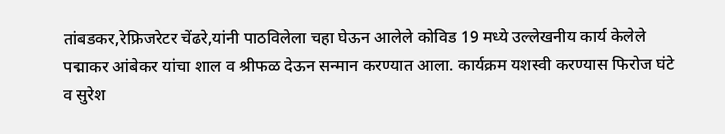तांबडकर,रेफ्रिजरेटर चेंढरे,यांनी पाठविलेला चहा घेऊन आलेले कोविड 19 मध्ये उल्लेखनीय कार्य केलेले पद्माकर आंबेकर यांचा शाल व श्रीफळ देऊन सन्मान करण्यात आला. कार्यक्रम यशस्वी करण्यास फिरोज घंटे व सुरेश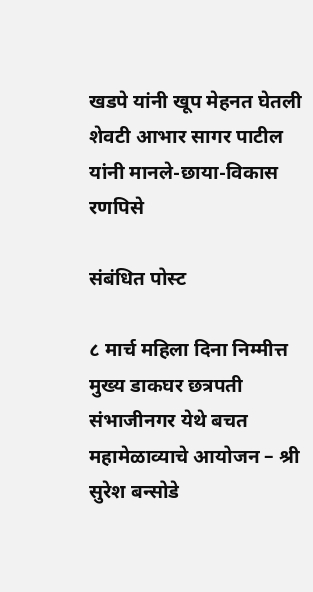खडपे यांनी खूप मेहनत घेतली शेवटी आभार सागर पाटील यांनी मानले-छाया-विकास रणपिसे

संबंधित पोस्ट

८ मार्च महिला दिना निम्मीत्त मुख्य डाकघर छत्रपती संभाजीनगर येथे बचत महामेळाव्याचे आयोजन – श्री सुरेश बन्सोडे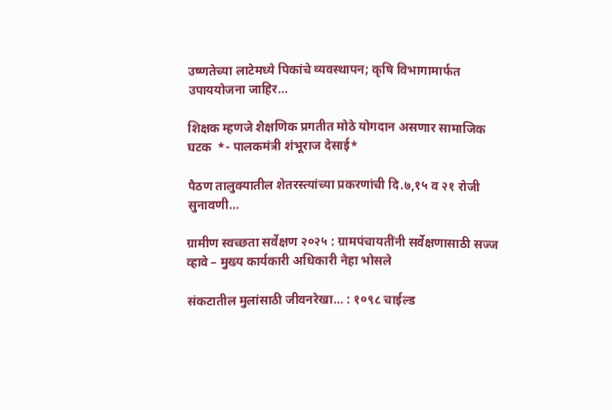उष्णतेच्या लाटेमध्ये पिकांचे व्यवस्थापन; कृषि विभागामार्फत उपाययोजना जाहिर…

शिक्षक म्हणजे शैक्षणिक प्रगतीत मोठे योगदान असणार सामाजिक घटक  *- पालकमंत्री शंभूराज देसाई*

पैठण तालुक्यातील शेतरस्त्यांच्या प्रकरणांची दि.७,१५ व २१ रोजी सुनावणी…

ग्रामीण स्वच्छता सर्वेक्षण २०२५ : ग्रामपंचायतींनी सर्वेक्षणासाठी सज्ज व्हावे – मुख्य कार्यकारी अधिकारी नेहा भोसले

संकटातील मुलांसाठी जीवनरेखा… : १०९८ चाईल्ड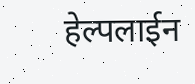हेल्पलाईन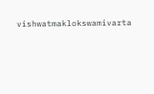vishwatmaklokswamivarta